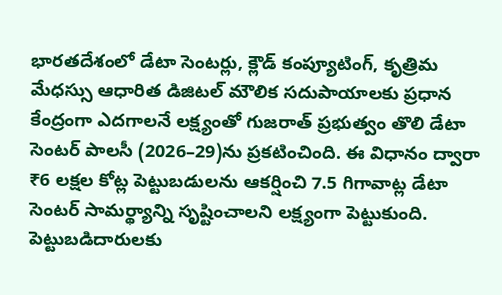భారతదేశంలో డేటా సెంటర్లు, క్లౌడ్ కంప్యూటింగ్, కృత్రిమ మేధస్సు ఆధారిత డిజిటల్ మౌలిక సదుపాయాలకు ప్రధాన కేంద్రంగా ఎదగాలనే లక్ష్యంతో గుజరాత్ ప్రభుత్వం తొలి డేటా సెంటర్ పాలసీ (2026–29)ను ప్రకటించింది. ఈ విధానం ద్వారా ₹6 లక్షల కోట్ల పెట్టుబడులను ఆకర్షించి 7.5 గిగావాట్ల డేటా సెంటర్ సామర్థ్యాన్ని సృష్టించాలని లక్ష్యంగా పెట్టుకుంది. పెట్టుబడిదారులకు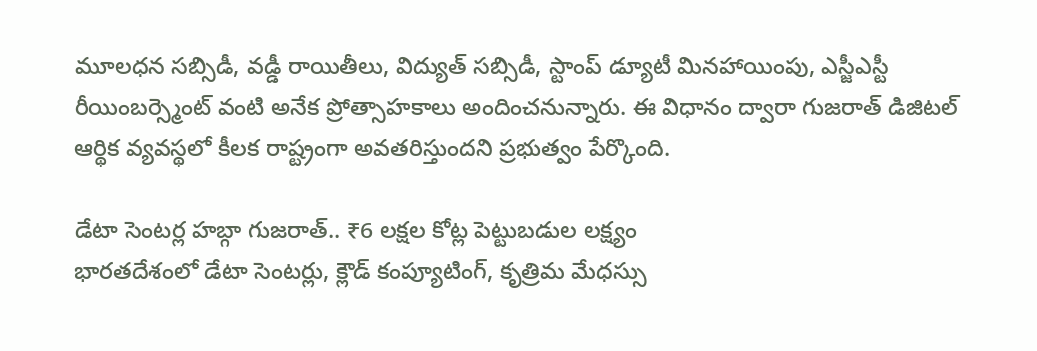మూలధన సబ్సిడీ, వడ్డీ రాయితీలు, విద్యుత్ సబ్సిడీ, స్టాంప్ డ్యూటీ మినహాయింపు, ఎస్జీఎస్టీ రీయింబర్స్మెంట్ వంటి అనేక ప్రోత్సాహకాలు అందించనున్నారు. ఈ విధానం ద్వారా గుజరాత్ డిజిటల్ ఆర్థిక వ్యవస్థలో కీలక రాష్ట్రంగా అవతరిస్తుందని ప్రభుత్వం పేర్కొంది.

డేటా సెంటర్ల హబ్గా గుజరాత్.. ₹6 లక్షల కోట్ల పెట్టుబడుల లక్ష్యం
భారతదేశంలో డేటా సెంటర్లు, క్లౌడ్ కంప్యూటింగ్, కృత్రిమ మేధస్సు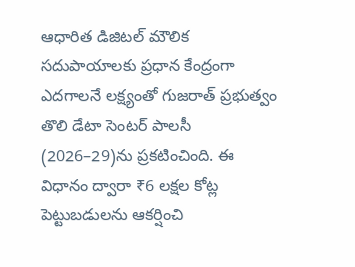ఆధారిత డిజిటల్ మౌలిక సదుపాయాలకు ప్రధాన కేంద్రంగా ఎదగాలనే లక్ష్యంతో గుజరాత్ ప్రభుత్వం తొలి డేటా సెంటర్ పాలసీ (2026–29)ను ప్రకటించింది. ఈ విధానం ద్వారా ₹6 లక్షల కోట్ల పెట్టుబడులను ఆకర్షించి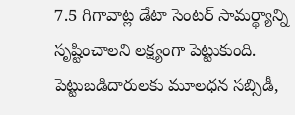7.5 గిగావాట్ల డేటా సెంటర్ సామర్థ్యాన్ని సృష్టించాలని లక్ష్యంగా పెట్టుకుంది. పెట్టుబడిదారులకు మూలధన సబ్సిడీ,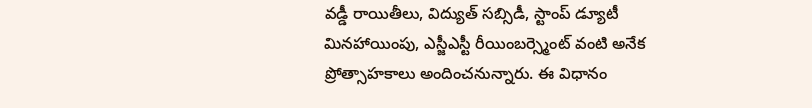వడ్డీ రాయితీలు, విద్యుత్ సబ్సిడీ, స్టాంప్ డ్యూటీ మినహాయింపు, ఎస్జీఎస్టీ రీయింబర్స్మెంట్ వంటి అనేక ప్రోత్సాహకాలు అందించనున్నారు. ఈ విధానం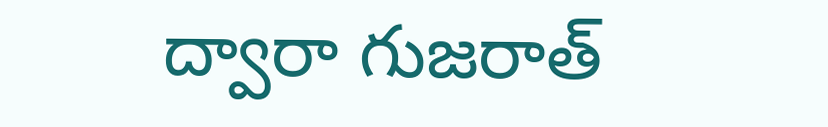ద్వారా గుజరాత్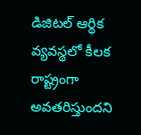డిజిటల్ ఆర్థిక వ్యవస్థలో కీలక రాష్ట్రంగా అవతరిస్తుందని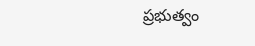ప్రభుత్వం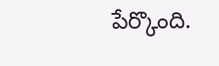పేర్కొంది.